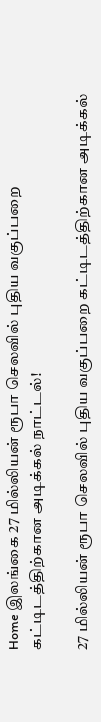Home இலங்கை 27 மில்லியன் ரூபா செலவில் புதிய வகுப்பறை கட்டிடத்திற்கான அடிக்கல் நாட்டல்!

27 மில்லியன் ரூபா செலவில் புதிய வகுப்பறை கட்டிடத்திற்கான அடிக்கல்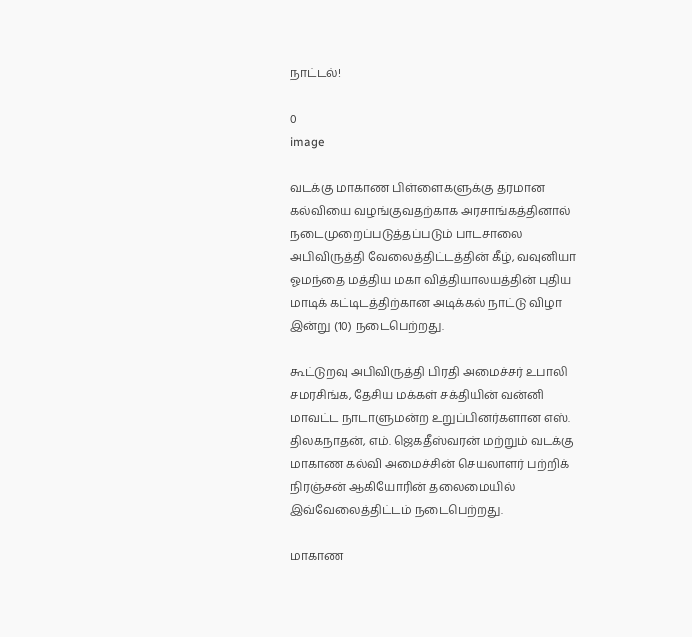நாட்டல்!

0
image

வடக்கு மாகாண பிள்ளைகளுக்கு தரமான கல்வியை வழங்குவதற்காக அரசாங்கத்தினால் நடைமுறைப்படுத்தப்படும் பாடசாலை அபிவிருத்தி வேலைத்திட்டத்தின் கீழ், வவுனியா ஓமந்தை மத்திய மகா வித்தியாலயத்தின் புதிய மாடிக் கட்டிடத்திற்கான அடிக்கல் நாட்டு விழா இன்று (10) நடைபெற்றது.

கூட்டுறவு அபிவிருத்தி பிரதி அமைச்சர் உபாலி சமரசிங்க, தேசிய மக்கள் சக்தியின் வன்னி மாவட்ட நாடாளுமன்ற உறுப்பினர்களான எஸ். திலகநாதன், எம். ஜெகதீஸ்வரன் மற்றும் வடக்கு மாகாண கல்வி அமைச்சின் செயலாளர் பற்றிக் நிரஞ்சன் ஆகியோரின் தலைமையில் இவ்வேலைத்திட்டம் நடைபெற்றது.

மாகாண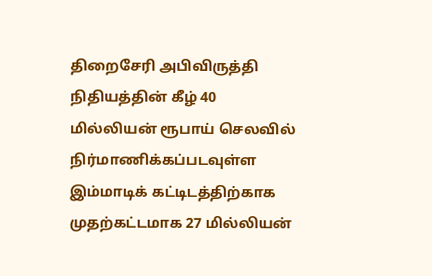திறைசேரி அபிவிருத்தி நிதியத்தின் கீழ் 40 மில்லியன் ரூபாய் செலவில் நிர்மாணிக்கப்படவுள்ள இம்மாடிக் கட்டிடத்திற்காக முதற்கட்டமாக 27 மில்லியன்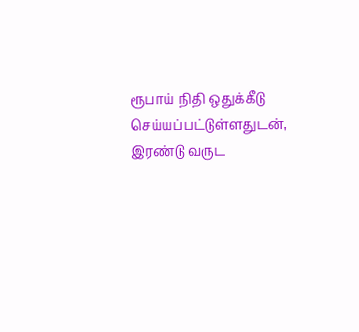ரூபாய் நிதி ஒதுக்கீடு செய்யப்பட்டுள்ளதுடன், இரண்டு வருட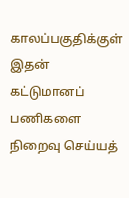காலப்பகுதிக்குள் இதன் கட்டுமானப் பணிகளை நிறைவு செய்யத்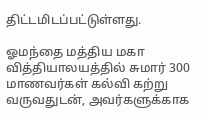திட்டமிடப்பட்டுள்ளது.

ஓமந்தை மத்திய மகா வித்தியாலயத்தில் சுமார் 300 மாணவர்கள் கல்வி கற்று வருவதுடன், அவர்களுக்காக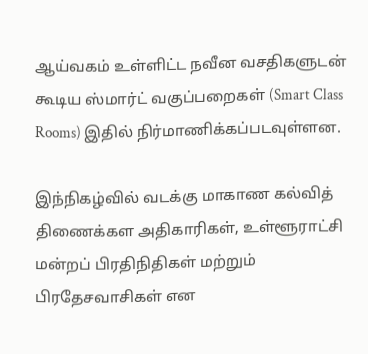ஆய்வகம் உள்ளிட்ட நவீன வசதிகளுடன் கூடிய ஸ்மார்ட் வகுப்பறைகள் (Smart Class Rooms) இதில் நிர்மாணிக்கப்படவுள்ளன.

இந்நிகழ்வில் வடக்கு மாகாண கல்வித் திணைக்கள அதிகாரிகள், உள்ளூராட்சி மன்றப் பிரதிநிதிகள் மற்றும் பிரதேசவாசிகள் என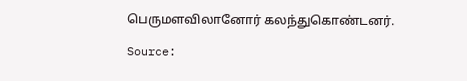பெருமளவிலானோர் கலந்துகொண்டனர்.

Source: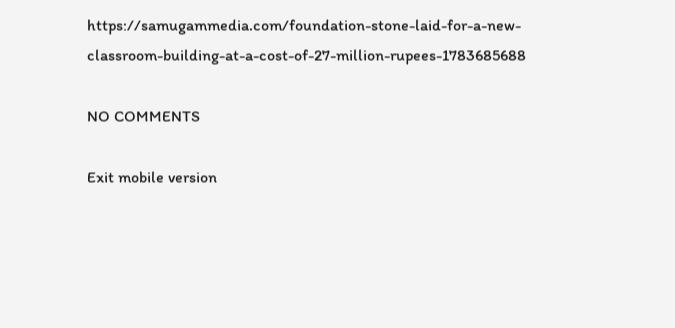https://samugammedia.com/foundation-stone-laid-for-a-new-classroom-building-at-a-cost-of-27-million-rupees-1783685688

NO COMMENTS

Exit mobile version